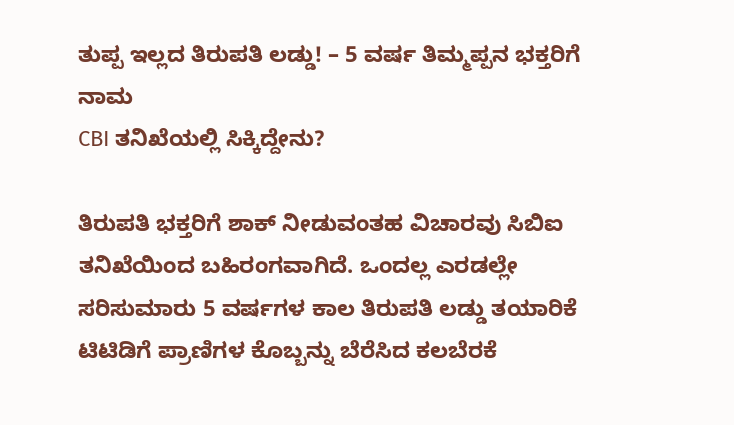ತುಪ್ಪ ಇಲ್ಲದ ತಿರುಪತಿ ಲಡ್ಡು! – 5 ವರ್ಷ ತಿಮ್ಮಪ್ಪನ ಭಕ್ತರಿಗೆ ನಾಮ
CBI ತನಿಖೆಯಲ್ಲಿ ಸಿಕ್ಕಿದ್ದೇನು?

ತಿರುಪತಿ ಭಕ್ತರಿಗೆ ಶಾಕ್ ನೀಡುವಂತಹ ವಿಚಾರವು ಸಿಬಿಐ ತನಿಖೆಯಿಂದ ಬಹಿರಂಗವಾಗಿದೆ. ಒಂದಲ್ಲ ಎರಡಲ್ಲೇ ಸರಿಸುಮಾರು 5 ವರ್ಷಗಳ ಕಾಲ ತಿರುಪತಿ ಲಡ್ಡು ತಯಾರಿಕೆ ಟಿಟಿಡಿಗೆ ಪ್ರಾಣಿಗಳ ಕೊಬ್ಬನ್ನು ಬೆರೆಸಿದ ಕಲಬೆರಕೆ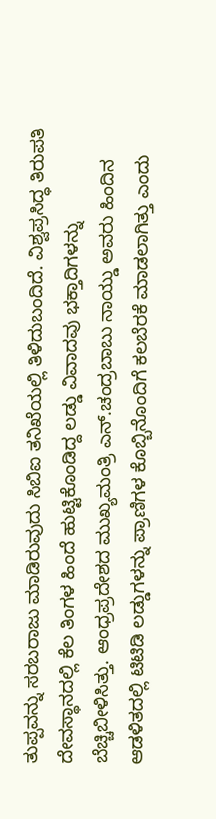ತುಪ್ಪವನ್ನು ಸರಬರಾಜು ಮಾಡಿರುವುದು ಸಿಬಿಐ ತನಿಖೆಯಲ್ಲಿ ತಿಳಿದುಬಂದಿದೆ. ವಿಶ್ವಪ್ರಸಿದ್ಧ ತಿರುಪತಿ ದೇವಸ್ಥಾನದಲ್ಲಿ ಕೆಲ ತಿಂಗಳ ಹಿಂದೆ ಹುಟ್ಟಿಕೊಂಡಿದ್ದ ಲಡ್ಡು ವಿವಾದವು ಭಕ್ತಾದಿಗಳನ್ನು ಬೆಚ್ಚಿಬೀಳಿಸಿತ್ತು. ಆಂಧ್ರಪ್ರದೇಶದ ಮುಖ್ಯಮಂತ್ರಿ ಎನ್.ಚಂದ್ರಬಾಬು ನಾಯ್ಡು ಅವರು ಹಿಂದಿನ ಆಡಳಿತದಲ್ಲಿ ಟಿಟಿಡಿ ಲಡ್ಡುಗಳನ್ನು ಪ್ರಾಣಿಗಳ ಕೊಬ್ಬಿನೊಂದಿಗೆ ಕಲಬೆರಕೆ ಮಾಡಲಾಗಿತ್ತು ಎಂದು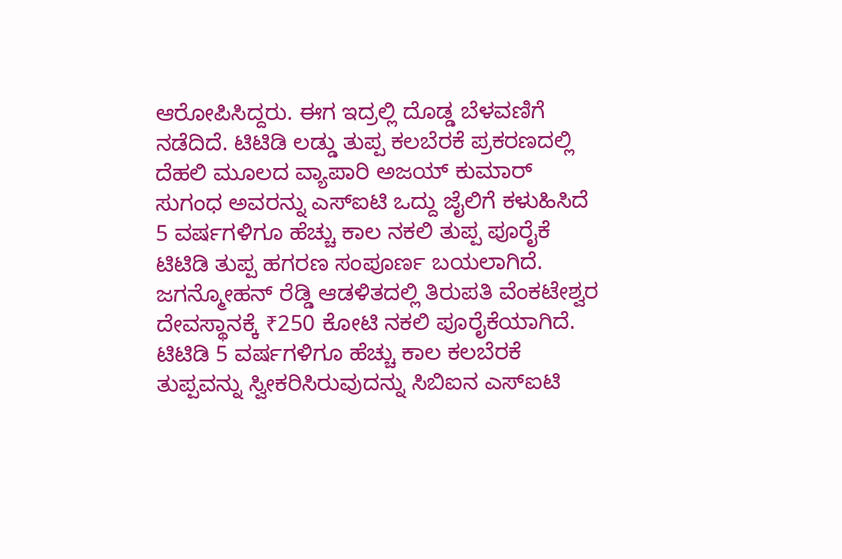ಆರೋಪಿಸಿದ್ದರು. ಈಗ ಇದ್ರಲ್ಲಿ ದೊಡ್ಡ ಬೆಳವಣಿಗೆ ನಡೆದಿದೆ. ಟಿಟಿಡಿ ಲಡ್ಡು ತುಪ್ಪ ಕಲಬೆರಕೆ ಪ್ರಕರಣದಲ್ಲಿ ದೆಹಲಿ ಮೂಲದ ವ್ಯಾಪಾರಿ ಅಜಯ್ ಕುಮಾರ್ ಸುಗಂಧ ಅವರನ್ನು ಎಸ್ಐಟಿ ಒದ್ದು ಜೈಲಿಗೆ ಕಳುಹಿಸಿದೆ
5 ವರ್ಷಗಳಿಗೂ ಹೆಚ್ಚು ಕಾಲ ನಕಲಿ ತುಪ್ಪ ಪೂರೈಕೆ
ಟಿಟಿಡಿ ತುಪ್ಪ ಹಗರಣ ಸಂಪೂರ್ಣ ಬಯಲಾಗಿದೆ. ಜಗನ್ಮೋಹನ್ ರೆಡ್ಡಿ ಆಡಳಿತದಲ್ಲಿ ತಿರುಪತಿ ವೆಂಕಟೇಶ್ವರ ದೇವಸ್ಥಾನಕ್ಕೆ ₹250 ಕೋಟಿ ನಕಲಿ ಪೂರೈಕೆಯಾಗಿದೆ. ಟಿಟಿಡಿ 5 ವರ್ಷಗಳಿಗೂ ಹೆಚ್ಚು ಕಾಲ ಕಲಬೆರಕೆ ತುಪ್ಪವನ್ನು ಸ್ವೀಕರಿಸಿರುವುದನ್ನು ಸಿಬಿಐನ ಎಸ್ಐಟಿ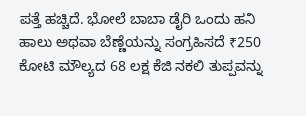ಪತ್ತೆ ಹಚ್ಚಿದೆ. ಭೋಲೆ ಬಾಬಾ ಡೈರಿ ಒಂದು ಹನಿ ಹಾಲು ಅಥವಾ ಬೆಣ್ಣೆಯನ್ನು ಸಂಗ್ರಹಿಸದೆ ₹250 ಕೋಟಿ ಮೌಲ್ಯದ 68 ಲಕ್ಷ ಕೆಜಿ ನಕಲಿ ತುಪ್ಪವನ್ನು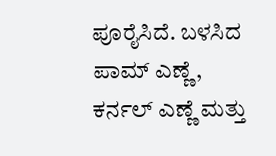ಪೂರೈಸಿದೆ. ಬಳಸಿದ ಪಾಮ್ ಎಣ್ಣೆ, ಕರ್ನಲ್ ಎಣ್ಣೆ ಮತ್ತು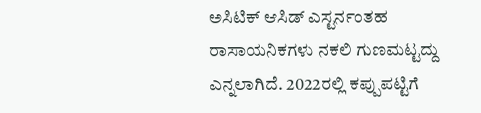ಅಸಿಟಿಕ್ ಆಸಿಡ್ ಎಸ್ಟರ್ನಂತಹ ರಾಸಾಯನಿಕಗಳು ನಕಲಿ ಗುಣಮಟ್ಟದ್ದು ಎನ್ನಲಾಗಿದೆ. 2022ರಲ್ಲಿ ಕಪ್ಪುಪಟ್ಟಿಗೆ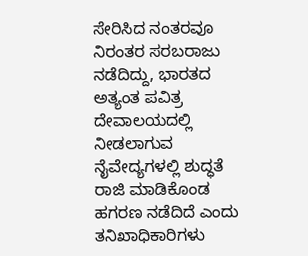ಸೇರಿಸಿದ ನಂತರವೂ ನಿರಂತರ ಸರಬರಾಜು ನಡೆದಿದ್ದು, ಭಾರತದ ಅತ್ಯಂತ ಪವಿತ್ರ ದೇವಾಲಯದಲ್ಲಿ ನೀಡಲಾಗುವ ನೈವೇದ್ಯಗಳಲ್ಲಿ ಶುದ್ಧತೆ ರಾಜಿ ಮಾಡಿಕೊಂಡ ಹಗರಣ ನಡೆದಿದೆ ಎಂದು ತನಿಖಾಧಿಕಾರಿಗಳು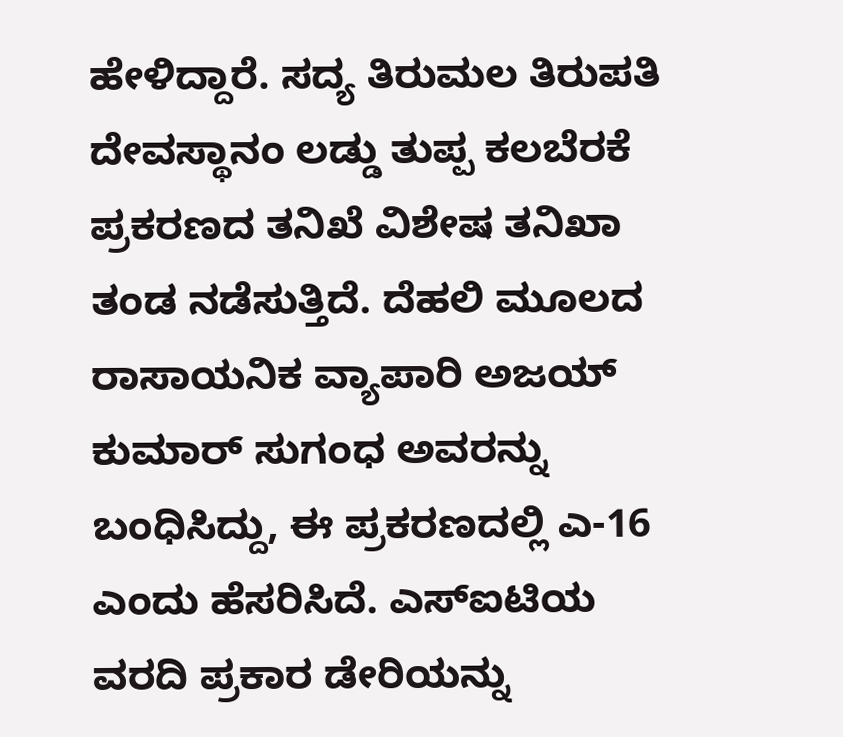ಹೇಳಿದ್ದಾರೆ. ಸದ್ಯ ತಿರುಮಲ ತಿರುಪತಿ ದೇವಸ್ಥಾನಂ ಲಡ್ಡು ತುಪ್ಪ ಕಲಬೆರಕೆ ಪ್ರಕರಣದ ತನಿಖೆ ವಿಶೇಷ ತನಿಖಾ ತಂಡ ನಡೆಸುತ್ತಿದೆ. ದೆಹಲಿ ಮೂಲದ ರಾಸಾಯನಿಕ ವ್ಯಾಪಾರಿ ಅಜಯ್ ಕುಮಾರ್ ಸುಗಂಧ ಅವರನ್ನು ಬಂಧಿಸಿದ್ದು, ಈ ಪ್ರಕರಣದಲ್ಲಿ ಎ-16 ಎಂದು ಹೆಸರಿಸಿದೆ. ಎಸ್ಐಟಿಯ ವರದಿ ಪ್ರಕಾರ ಡೇರಿಯನ್ನು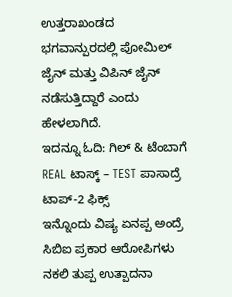ಉತ್ತರಾಖಂಡದ ಭಗವಾನ್ಪುರದಲ್ಲಿ ಪೋಮಿಲ್ ಜೈನ್ ಮತ್ತು ವಿಪಿನ್ ಜೈನ್ ನಡೆಸುತ್ತಿದ್ದಾರೆ ಎಂದು ಹೇಳಲಾಗಿದೆ.
ಇದನ್ನೂ ಓದಿ: ಗಿಲ್ & ಟೆಂಬಾಗೆ REAL ಟಾಸ್ಕ್ – TEST ಪಾಸಾದ್ರೆ ಟಾಪ್-2 ಫಿಕ್ಸ್
ಇನ್ನೊಂದು ವಿಷ್ಯ ಏನಪ್ಪ ಅಂದ್ರೆ ಸಿಬಿಐ ಪ್ರಕಾರ ಆರೋಪಿಗಳು ನಕಲಿ ತುಪ್ಪ ಉತ್ಪಾದನಾ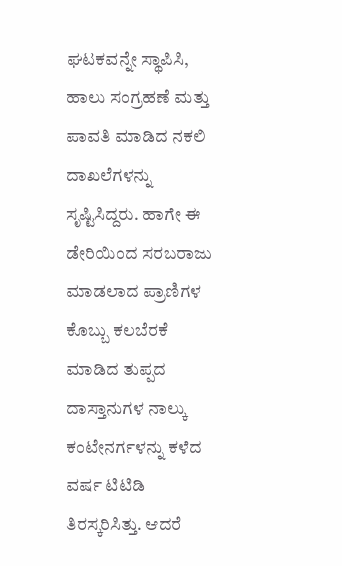ಘಟಕವನ್ನೇ ಸ್ಥಾಪಿಸಿ, ಹಾಲು ಸಂಗ್ರಹಣೆ ಮತ್ತು ಪಾವತಿ ಮಾಡಿದ ನಕಲಿ ದಾಖಲೆಗಳನ್ನು ಸೃಷ್ಟಿಸಿದ್ದರು. ಹಾಗೇ ಈ ಡೇರಿಯಿಂದ ಸರಬರಾಜು ಮಾಡಲಾದ ಪ್ರಾಣಿಗಳ ಕೊಬ್ಬು ಕಲಬೆರಕೆ ಮಾಡಿದ ತುಪ್ಪದ ದಾಸ್ತಾನುಗಳ ನಾಲ್ಕು ಕಂಟೇನರ್ಗಳನ್ನು ಕಳೆದ ವರ್ಷ ಟಿಟಿಡಿ ತಿರಸ್ಕರಿಸಿತ್ತು. ಆದರೆ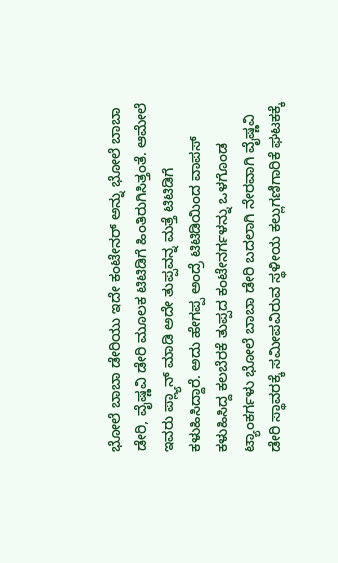ಭೋಲೆ ಬಾಬಾ ಡೇರಿಯು ಇದೇ ಕಂಟೇನರ್ ಅನ್ನು ಭೋಲೆ ಬಾಬಾ ಡೇರಿ, ವೈಷ್ಣವಿ ಡೇರಿ ಮೂಲಕ ಟಿಟಿಡಿಗೆ ಹಿಂತಿರುಗಿಸಿತ್ತಂತೆ. ಆಮೇಲೆ ಇವರು ಪ್ಲ್ಯಾನ್ ಮಾಡಿ ಅದೇ ತುಪ್ಪವನ್ನ ಮತ್ತೆ ಟಿಟಿಡಿಗೆ ಕಳುಹಿಸಿದ್ದಾರೆ. ಅದು ಹೇಗಪ್ಪ ಅಂದ್ರೆ ಟಿಟಿಡಿಯಿಂದ ವಾಪಸ್ ಕಳುಹಿಸಿದ್ದ ಕಲಬೆರಕೆ ತುಪ್ಪದ ಕಂಟೇನರ್ಗಳನ್ನು ಒಳಗೊಂಡ ಟ್ಯಾಂಕರ್ಗಳು ಭೋಲೆ ಬಾಬಾ ಡೇರಿ ಬದಲಾಗಿ ನೇರವಾಗಿ ವೈಷ್ಣವಿ ಡೇರಿ ಸ್ಥಾವರಕ್ಕೆ ಸಮೀಪವಿರುವ ಸ್ಥಳೀಯ ಕಲ್ಲುಗಣಿಗಾರಿಕೆ ಘಟಕಕ್ಕೆ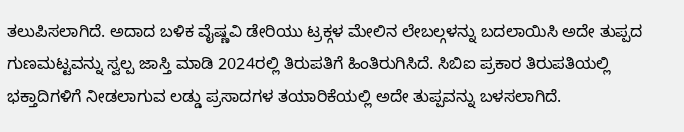ತಲುಪಿಸಲಾಗಿದೆ. ಅದಾದ ಬಳಿಕ ವೈಷ್ಣವಿ ಡೇರಿಯು ಟ್ರಕ್ಗಳ ಮೇಲಿನ ಲೇಬಲ್ಗಳನ್ನು ಬದಲಾಯಿಸಿ ಅದೇ ತುಪ್ಪದ ಗುಣಮಟ್ಟವನ್ನು ಸ್ವಲ್ಪ ಜಾಸ್ತಿ ಮಾಡಿ 2024ರಲ್ಲಿ ತಿರುಪತಿಗೆ ಹಿಂತಿರುಗಿಸಿದೆ. ಸಿಬಿಐ ಪ್ರಕಾರ ತಿರುಪತಿಯಲ್ಲಿ ಭಕ್ತಾದಿಗಳಿಗೆ ನೀಡಲಾಗುವ ಲಡ್ಡು ಪ್ರಸಾದಗಳ ತಯಾರಿಕೆಯಲ್ಲಿ ಅದೇ ತುಪ್ಪವನ್ನು ಬಳಸಲಾಗಿದೆ.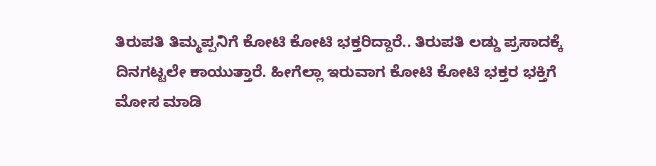ತಿರುಪತಿ ತಿಮ್ಮಪ್ಪನಿಗೆ ಕೋಟಿ ಕೋಟಿ ಭಕ್ತರಿದ್ದಾರೆ.. ತಿರುಪತಿ ಲಡ್ಡು ಪ್ರಸಾದಕ್ಕೆ ದಿನಗಟ್ಟಲೇ ಕಾಯುತ್ತಾರೆ. ಹೀಗೆಲ್ಲಾ ಇರುವಾಗ ಕೋಟಿ ಕೋಟಿ ಭಕ್ತರ ಭಕ್ತಿಗೆ ಮೋಸ ಮಾಡಿ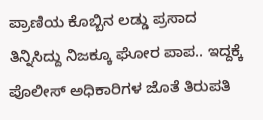ಪ್ರಾಣಿಯ ಕೊಬ್ಬಿನ ಲಡ್ಡು ಪ್ರಸಾದ ತಿನ್ನಿಸಿದ್ದು ನಿಜಕ್ಕೂ ಘೋರ ಪಾಪ.. ಇದ್ದಕ್ಕೆ ಪೊಲೀಸ್ ಅಧಿಕಾರಿಗಳ ಜೊತೆ ತಿರುಪತಿ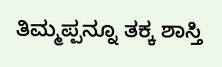ತಿಮ್ಮಪ್ಪನ್ನೂ ತಕ್ಕ ಶಾಸ್ತಿ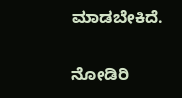ಮಾಡಬೇಕಿದೆ.

ನೋಡಿರಿ